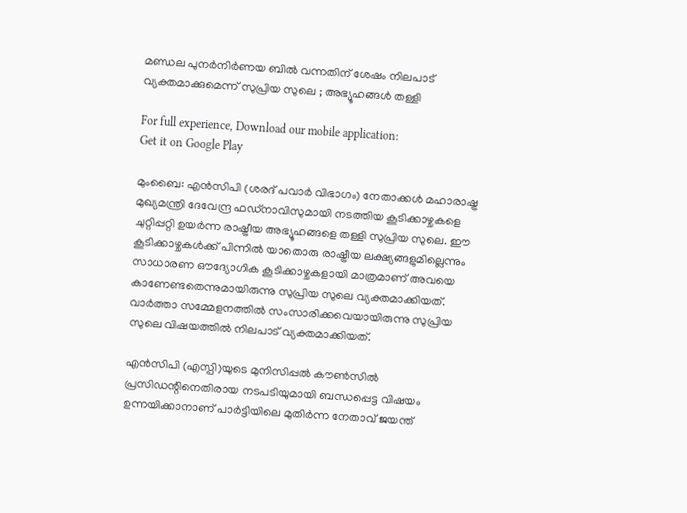മണ്ഡല പുനർനിർണയ ബിൽ വന്നതിന് ശേഷം നിലപാട് വ്യക്തമാക്കുമെന്ന് സുപ്രിയ സുലെ ; അഭ്യൂഹങ്ങൾ തള്ളി

For full experience, Download our mobile application:
Get it on Google Play

മുംബൈ: എൻസിപി (ശരദ് പവാർ വിഭാഗം) നേതാക്കൾ മഹാരാഷ്ട്ര മുഖ്യമന്ത്രി ദേവേന്ദ്ര ഫഡ്നാവിസുമായി നടത്തിയ കൂടിക്കാഴ്ചകളെ ചുറ്റിപ്പറ്റി ഉയർന്ന രാഷ്ട്രീയ അഭ്യൂഹങ്ങളെ തള്ളി സുപ്രിയ സുലെ. ഈ കൂടിക്കാഴ്ചകൾക്ക് പിന്നിൽ യാതൊരു രാഷ്ട്രീയ ലക്ഷ്യങ്ങളുമില്ലെന്നും സാധാരണ ഔദ്യോഗിക കൂടിക്കാഴ്ചകളായി മാത്രമാണ് അവയെ കാണേണ്ടതെന്നുമായിരുന്നു സുപ്രിയ സുലെ വ്യക്തമാക്കിയത്. വാർത്താ സമ്മേളനത്തിൽ സംസാരിക്കവെയായിരുന്നു സുപ്രിയ സുലെ വിഷയത്തിൽ നിലപാട് വ്യക്തമാക്കിയത്.

എൻസിപി (എസ്പി)യുടെ മുനിസിപ്പൽ കൗൺസിൽ പ്രസിഡന്റിനെതിരായ നടപടിയുമായി ബന്ധപ്പെട്ട വിഷയം ഉന്നയിക്കാനാണ് പാർട്ടിയിലെ മുതിർന്ന നേതാവ് ജയന്ത്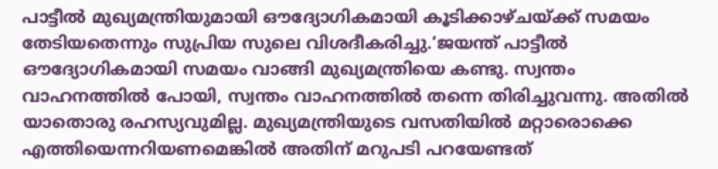പാട്ടീൽ മുഖ്യമന്ത്രിയുമായി ഔദ്യോഗികമായി കൂടിക്കാഴ്ചയ്ക്ക് സമയം തേടിയതെന്നും സുപ്രിയ സുലെ വിശദീകരിച്ചു.’ജയന്ത് പാട്ടീൽ ഔദ്യോഗികമായി സമയം വാങ്ങി മുഖ്യമന്ത്രിയെ കണ്ടു. സ്വന്തം വാഹനത്തിൽ പോയി, സ്വന്തം വാഹനത്തിൽ തന്നെ തിരിച്ചുവന്നു. അതിൽ യാതൊരു രഹസ്യവുമില്ല. മുഖ്യമന്ത്രിയുടെ വസതിയിൽ മറ്റാരൊക്കെ എത്തിയെന്നറിയണമെങ്കിൽ അതിന് മറുപടി പറയേണ്ടത്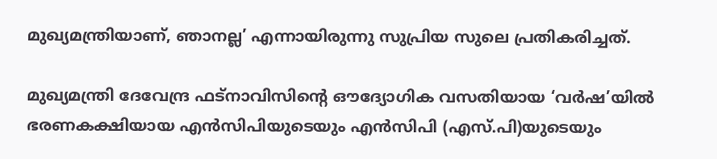മുഖ്യമന്ത്രിയാണ്, ഞാനല്ല’ എന്നായിരുന്നു സുപ്രിയ സുലെ പ്രതികരിച്ചത്.

മുഖ്യമന്ത്രി ദേവേന്ദ്ര ഫട്നാവിസിൻ്റെ ഔദ്യോഗിക വസതിയായ ‘വർഷ’യിൽ ഭരണകക്ഷിയായ എൻസിപിയുടെയും എൻസിപി (എസ്.പി)യുടെയും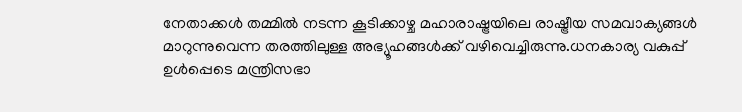നേതാക്കൾ തമ്മിൽ നടന്ന കൂടിക്കാഴ്ച മഹാരാഷ്ട്രയിലെ രാഷ്ട്രീയ സമവാക്യങ്ങൾ മാറുന്നുവെന്ന തരത്തിലുള്ള അഭ്യൂഹങ്ങൾക്ക് വഴിവെച്ചിരുന്നു.ധനകാര്യ വകുപ്പ് ഉൾപ്പെടെ മന്ത്രിസഭാ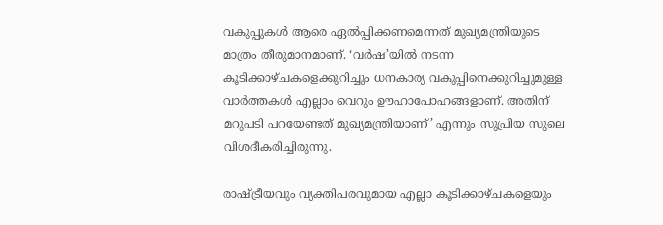വകുപ്പുകൾ ആരെ ഏൽപ്പിക്കണമെന്നത് മുഖ്യമന്ത്രിയുടെ മാത്രം തീരുമാനമാണ്. ‘വർഷ’യിൽ നടന്ന കൂടിക്കാഴ്ചകളെക്കുറിച്ചും ധനകാര്യ വകുപ്പിനെക്കുറിച്ചുമുള്ള വാർത്തകൾ എല്ലാം വെറും ഊഹാപോഹങ്ങളാണ്. അതിന് മറുപടി പറയേണ്ടത് മുഖ്യമന്ത്രിയാണ്’ എന്നും സുപ്രിയ സുലെ വിശദീകരിച്ചിരുന്നു.

രാഷ്ട്രീയവും വ്യക്തിപരവുമായ എല്ലാ കൂടിക്കാഴ്ചകളെയും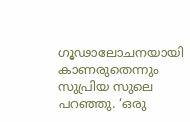ഗൂഢാലോചനയായി കാണരുതെന്നും സുപ്രിയ സുലെ പറഞ്ഞു. ‘ഒരു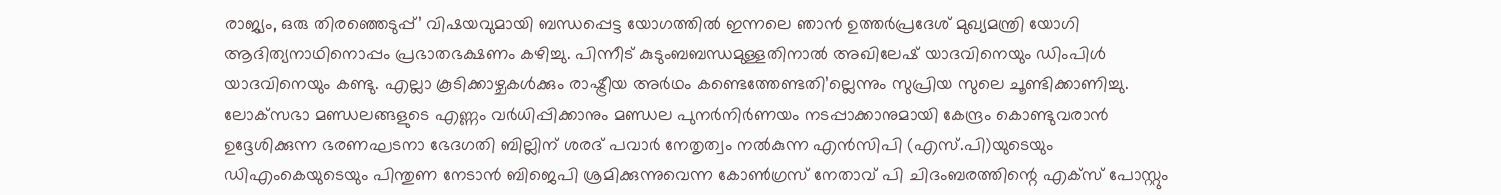രാജ്യം, ഒരു തിരഞ്ഞെടുപ്പ്’ വിഷയവുമായി ബന്ധപ്പെട്ട യോഗത്തിൽ ഇന്നലെ ഞാൻ ഉത്തർപ്രദേശ് മുഖ്യമന്ത്രി യോഗി ആദിത്യനാഥിനൊപ്പം പ്രഭാതഭക്ഷണം കഴിച്ചു. പിന്നീട് കുടുംബബന്ധമുള്ളതിനാൽ അഖിലേഷ് യാദവിനെയും ഡിംപിൾ യാദവിനെയും കണ്ടു. എല്ലാ കൂടിക്കാഴ്ചകൾക്കും രാഷ്ട്രീയ അർഥം കണ്ടെത്തേണ്ടതി’ല്ലെന്നും സുപ്രിയ സുലെ ചൂണ്ടിക്കാണിച്ചു.
ലോക്‌സഭാ മണ്ഡലങ്ങളുടെ എണ്ണം വർധിപ്പിക്കാനും മണ്ഡല പുനർനിർണയം നടപ്പാക്കാനുമായി കേന്ദ്രം കൊണ്ടുവരാൻ ഉദ്ദേശിക്കുന്ന ഭരണഘടനാ ഭേദഗതി ബില്ലിന് ശരദ് പവാർ നേതൃത്വം നൽകുന്ന എൻസിപി (എസ്.പി)യുടെയും ഡിഎംകെയുടെയും പിന്തുണ നേടാൻ ബിജെപി ശ്രമിക്കുന്നുവെന്ന കോൺഗ്രസ് നേതാവ് പി ചിദംബരത്തിന്റെ എക്സ് പോസ്റ്റും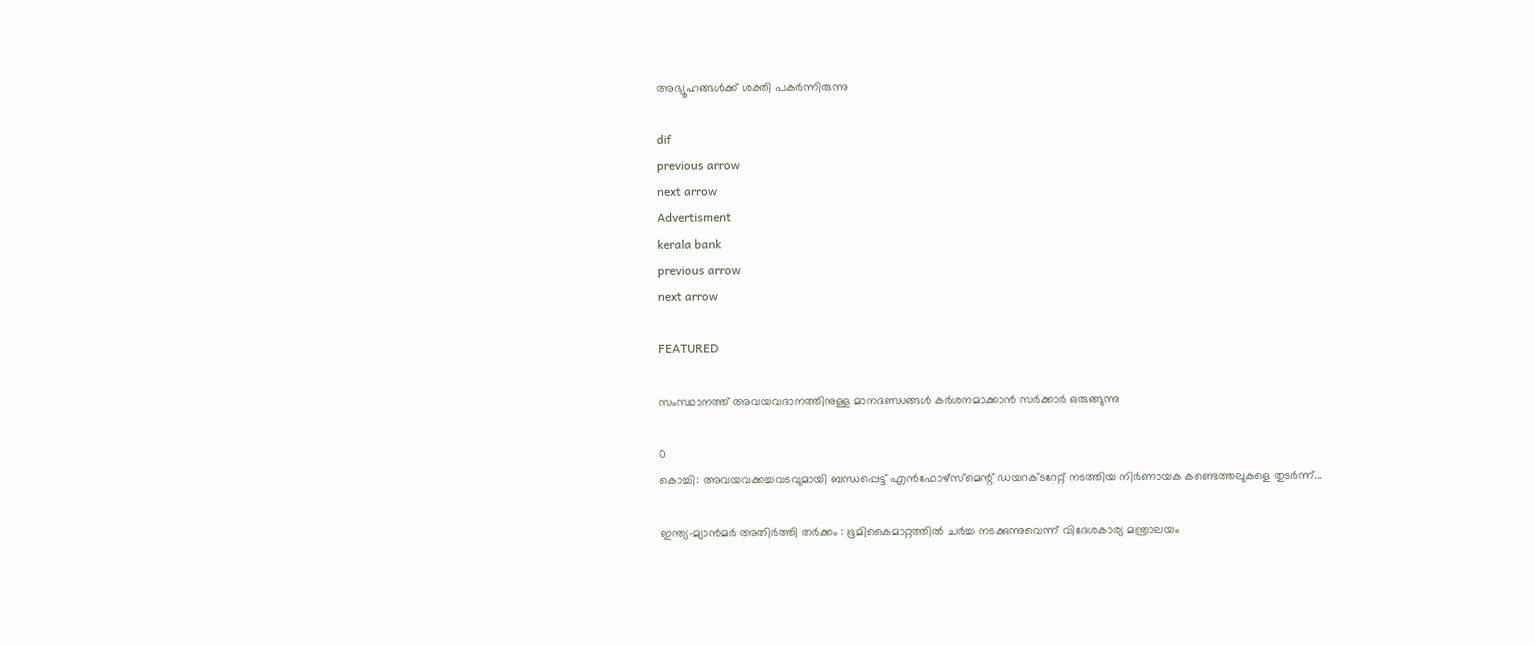അഭ്യൂഹങ്ങൾക്ക് ശക്തി പകർന്നിരുന്നു

dif
previous arrow
next arrow
Advertisment
kerala bank
previous arrow
next arrow

FEATURED

സംസ്ഥാനത്ത് അവയവദാനത്തിനുള്ള മാനദണ്ഡങ്ങൾ കർശനമാക്കാൻ സർക്കാർ ഒരുങ്ങുന്നു

0
കൊച്ചി: അവയവക്കച്ചവടവുമായി ബന്ധപ്പെട്ട് എൻഫോഴ്‌സ്‌മെന്റ് ഡയറക്ടറേറ്റ് നടത്തിയ നിർണായക കണ്ടെത്തലുകളെ തുടർന്ന്...

ഇന്ത്യ–മ്യാൻമർ അതിർത്തി തർക്കം : ഭൂമികൈമാറ്റത്തിൽ ചർച്ച നടക്കുന്നുവെന്ന് വിദേശകാര്യ മന്ത്രാലയം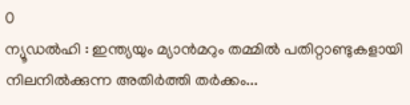0
ന്യൂഡൽഹി : ഇന്ത്യയും മ്യാൻമറും തമ്മിൽ പതിറ്റാണ്ടുകളായി നിലനിൽക്കുന്ന അതിർത്തി തർക്കം...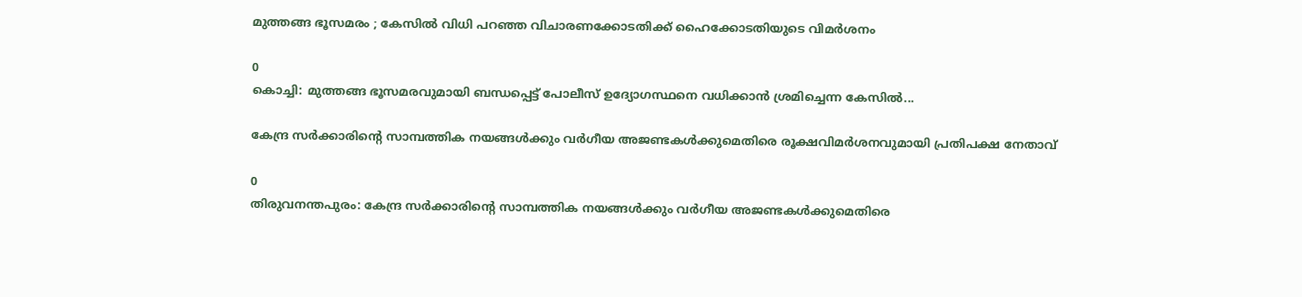മുത്തങ്ങ ഭൂസമരം ; കേസില്‍ വിധി പറഞ്ഞ വിചാരണക്കോടതിക്ക് ഹൈക്കോടതിയുടെ വിമര്‍ശനം

0
കൊച്ചി: മുത്തങ്ങ ഭൂസമരവുമായി ബന്ധപ്പെട്ട് പോലീസ് ഉദ്യോഗസ്ഥനെ വധിക്കാന്‍ ശ്രമിച്ചെന്ന കേസില്‍...

കേന്ദ്ര സർക്കാരിന്റെ സാമ്പത്തിക നയങ്ങൾക്കും വർഗീയ അജണ്ടകൾക്കുമെതിരെ രൂക്ഷവിമർശനവുമായി പ്രതിപക്ഷ നേതാവ്

0
തിരുവനന്തപുരം: കേന്ദ്ര സർക്കാരിന്റെ സാമ്പത്തിക നയങ്ങൾക്കും വർഗീയ അജണ്ടകൾക്കുമെതിരെ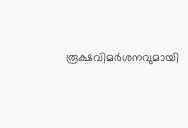രൂക്ഷവിമർശനവുമായി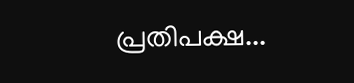പ്രതിപക്ഷ...